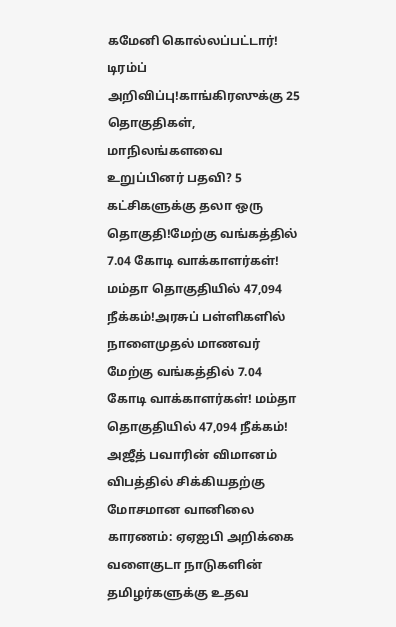கமேனி கொல்லப்பட்டார்! டிரம்ப் அறிவிப்பு!காங்கிரஸுக்கு 25 தொகுதிகள், மாநிலங்களவை உறுப்பினர் பதவி? 5 கட்சிகளுக்கு தலா ஒரு தொகுதி!மேற்கு வங்கத்தில் 7.04 கோடி வாக்காளர்கள்! மம்தா தொகுதியில் 47,094 நீக்கம்!அரசுப் பள்ளிகளில் நாளைமுதல் மாணவர் மேற்கு வங்கத்தில் 7.04 கோடி வாக்காளர்கள்! மம்தா தொகுதியில் 47,094 நீக்கம்! அஜீத் பவாரின் விமானம் விபத்தில் சிக்கியதற்கு மோசமான வானிலை காரணம்: ஏஏஐபி அறிக்கை வளைகுடா நாடுகளின் தமிழர்களுக்கு உதவ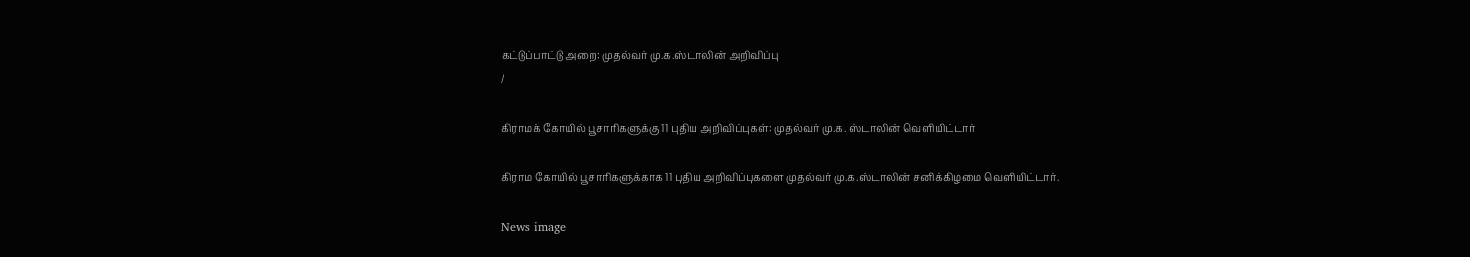கட்டுப்பாட்டு அறை: முதல்வர் மு.க.ஸ்டாலின் அறிவிப்பு
/

கிராமக் கோயில் பூசாரிகளுக்கு 11 புதிய அறிவிப்புகள்: முதல்வர் மு.க. ஸ்டாலின் வெளியிட்டார்

கிராம கோயில் பூசாரிகளுக்காக 11 புதிய அறிவிப்புகளை முதல்வர் மு.க.ஸ்டாலின் சனிக்கிழமை வெளியிட்டார்.

News image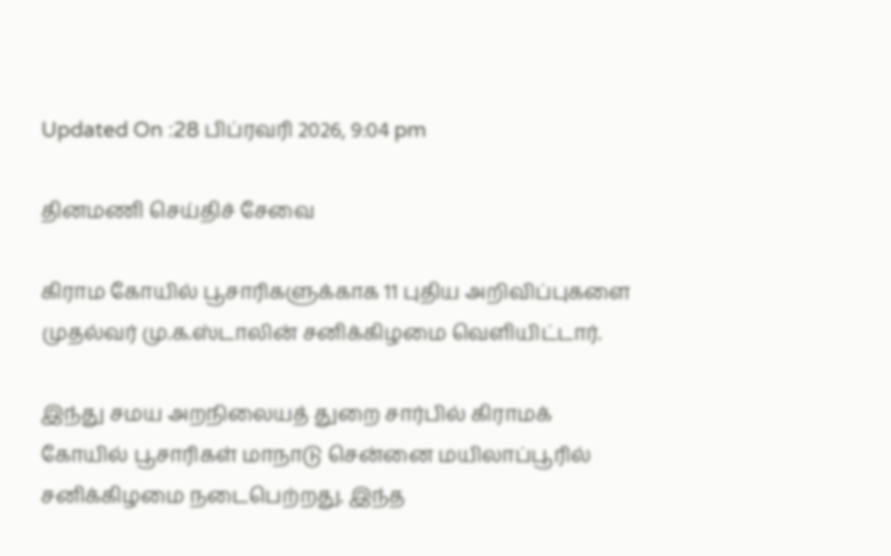Updated On :28 பிப்ரவரி 2026, 9:04 pm

தினமணி செய்திச் சேவை

கிராம கோயில் பூசாரிகளுக்காக 11 புதிய அறிவிப்புகளை முதல்வர் மு.க.ஸ்டாலின் சனிக்கிழமை வெளியிட்டார்.

இந்து சமய அறநிலையத் துறை சார்பில் கிராமக் கோயில் பூசாரிகள் மாநாடு சென்னை மயிலாப்பூரில் சனிக்கிழமை நடைபெற்றது. இந்த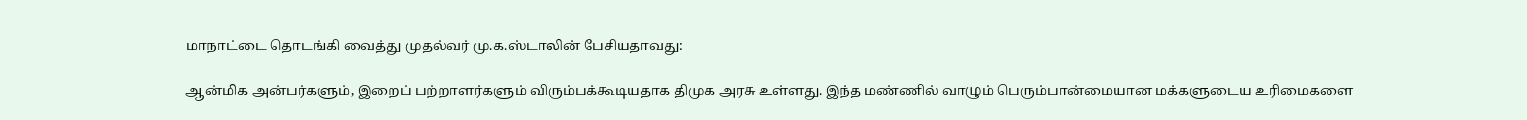மாநாட்டை தொடங்கி வைத்து முதல்வர் மு.க.ஸ்டாலின் பேசியதாவது:

ஆன்மிக அன்பர்களும், இறைப் பற்றாளர்களும் விரும்பக்கூடியதாக திமுக அரசு உள்ளது. இந்த மண்ணில் வாழும் பெரும்பான்மையான மக்களுடைய உரிமைகளை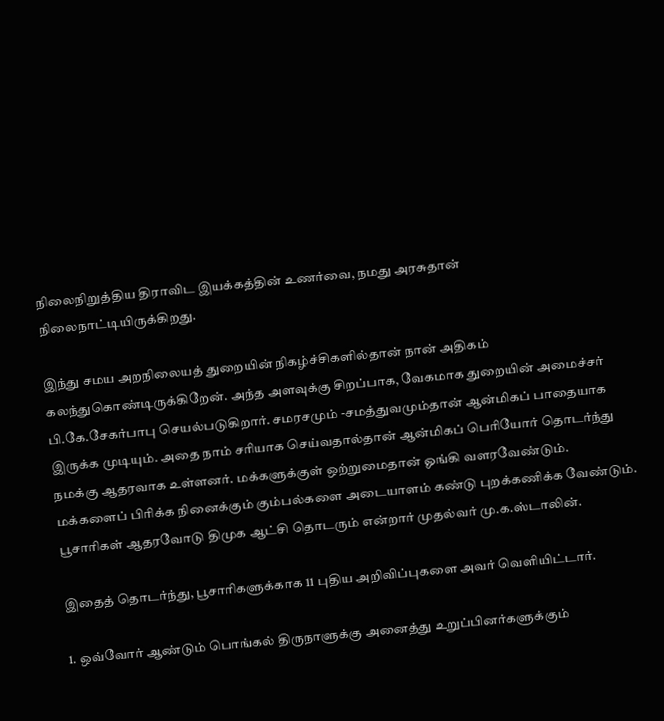நிலைநிறுத்திய திராவிட இயக்கத்தின் உணர்வை, நமது அரசுதான் நிலைநாட்டியிருக்கிறது.

இந்து சமய அறநிலையத் துறையின் நிகழ்ச்சிகளில்தான் நான் அதிகம் கலந்துகொண்டிருக்கிறேன். அந்த அளவுக்கு சிறப்பாக, வேகமாக துறையின் அமைச்சர் பி.கே.சேகர்பாபு செயல்படுகிறார். சமரசமும் -சமத்துவமும்தான் ஆன்மிகப் பாதையாக இருக்க முடியும். அதை நாம் சரியாக செய்வதால்தான் ஆன்மிகப் பெரியோர் தொடர்ந்து நமக்கு ஆதரவாக உள்ளனர். மக்களுக்குள் ஒற்றுமைதான் ஓங்கி வளரவேண்டும். மக்களைப் பிரிக்க நினைக்கும் கும்பல்களை அடையாளம் கண்டு புறக்கணிக்க வேண்டும். பூசாரிகள் ஆதரவோடு திமுக ஆட்சி தொடரும் என்றார் முதல்வர் மு.க.ஸ்டாலின்.

இதைத் தொடர்ந்து, பூசாரிகளுக்காக 11 புதிய அறிவிப்புகளை அவர் வெளியிட்டார்.

1. ஒவ்வோர் ஆண்டும் பொங்கல் திருநாளுக்கு அனைத்து உறுப்பினர்களுக்கும்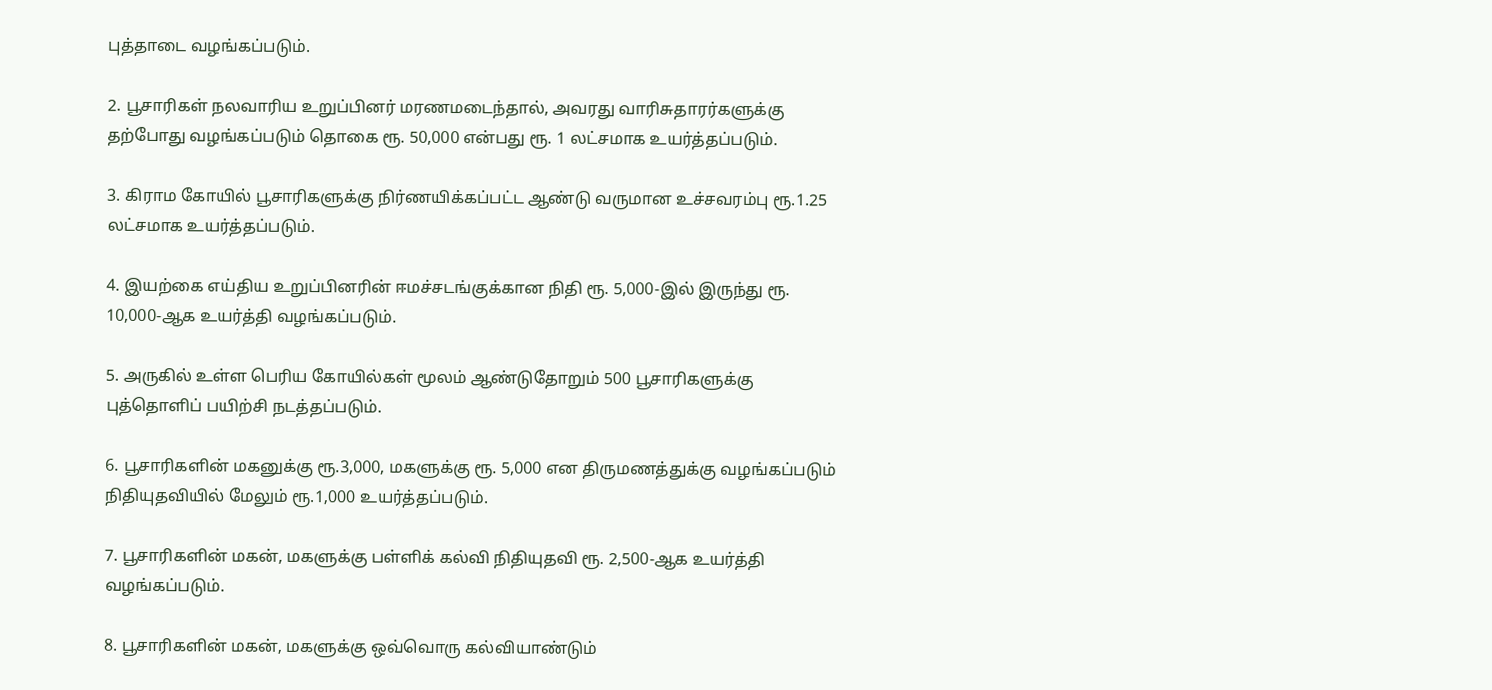புத்தாடை வழங்கப்படும்.

2. பூசாரிகள் நலவாரிய உறுப்பினர் மரணமடைந்தால், அவரது வாரிசுதாரர்களுக்கு தற்போது வழங்கப்படும் தொகை ரூ. 50,000 என்பது ரூ. 1 லட்சமாக உயர்த்தப்படும்.

3. கிராம கோயில் பூசாரிகளுக்கு நிர்ணயிக்கப்பட்ட ஆண்டு வருமான உச்சவரம்பு ரூ.1.25 லட்சமாக உயர்த்தப்படும்.

4. இயற்கை எய்திய உறுப்பினரின் ஈமச்சடங்குக்கான நிதி ரூ. 5,000-இல் இருந்து ரூ. 10,000-ஆக உயர்த்தி வழங்கப்படும்.

5. அருகில் உள்ள பெரிய கோயில்கள் மூலம் ஆண்டுதோறும் 500 பூசாரிகளுக்கு புத்தொளிப் பயிற்சி நடத்தப்படும்.

6. பூசாரிகளின் மகனுக்கு ரூ.3,000, மகளுக்கு ரூ. 5,000 என திருமணத்துக்கு வழங்கப்படும் நிதியுதவியில் மேலும் ரூ.1,000 உயர்த்தப்படும்.

7. பூசாரிகளின் மகன், மகளுக்கு பள்ளிக் கல்வி நிதியுதவி ரூ. 2,500-ஆக உயர்த்தி வழங்கப்படும்.

8. பூசாரிகளின் மகன், மகளுக்கு ஒவ்வொரு கல்வியாண்டும்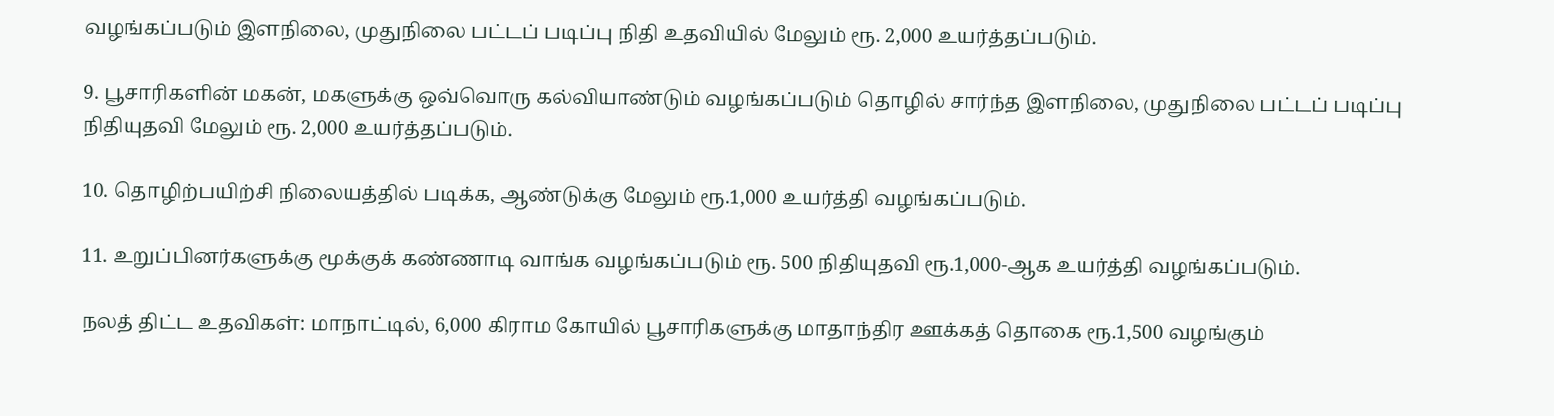வழங்கப்படும் இளநிலை, முதுநிலை பட்டப் படிப்பு நிதி உதவியில் மேலும் ரூ. 2,000 உயர்த்தப்படும்.

9. பூசாரிகளின் மகன், மகளுக்கு ஒவ்வொரு கல்வியாண்டும் வழங்கப்படும் தொழில் சார்ந்த இளநிலை, முதுநிலை பட்டப் படிப்பு நிதியுதவி மேலும் ரூ. 2,000 உயர்த்தப்படும்.

10. தொழிற்பயிற்சி நிலையத்தில் படிக்க, ஆண்டுக்கு மேலும் ரூ.1,000 உயர்த்தி வழங்கப்படும்.

11. உறுப்பினர்களுக்கு மூக்குக் கண்ணாடி வாங்க வழங்கப்படும் ரூ. 500 நிதியுதவி ரூ.1,000-ஆக உயர்த்தி வழங்கப்படும்.

நலத் திட்ட உதவிகள்: மாநாட்டில், 6,000 கிராம கோயில் பூசாரிகளுக்கு மாதாந்திர ஊக்கத் தொகை ரூ.1,500 வழங்கும்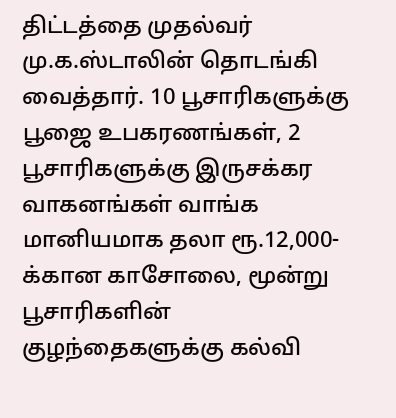திட்டத்தை முதல்வர் மு.க.ஸ்டாலின் தொடங்கி வைத்தார். 10 பூசாரிகளுக்கு பூஜை உபகரணங்கள், 2 பூசாரிகளுக்கு இருசக்கர வாகனங்கள் வாங்க மானியமாக தலா ரூ.12,000-க்கான காசோலை, மூன்று பூசாரிகளின் குழந்தைகளுக்கு கல்வி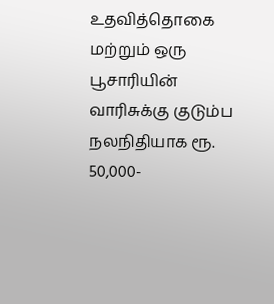உதவித்தொகை மற்றும் ஒரு பூசாரியின் வாரிசுக்கு குடும்ப நலநிதியாக ரூ. 50,000-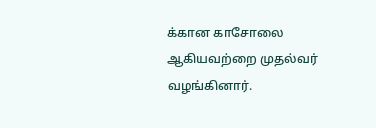க்கான காசோலை ஆகியவற்றை முதல்வர் வழங்கினார்.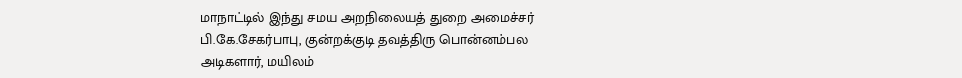மாநாட்டில் இந்து சமய அறநிலையத் துறை அமைச்சர் பி.கே.சேகர்பாபு, குன்றக்குடி தவத்திரு பொன்னம்பல அடிகளார், மயிலம்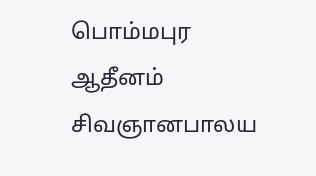பொம்மபுர ஆதீனம் சிவஞானபாலய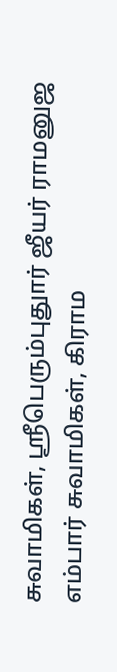சுவாமிகள், ஸ்ரீபெரும்புதுார் ஜீயர் ராமனுஜ எம்பார் சுவாமிகள், கிராம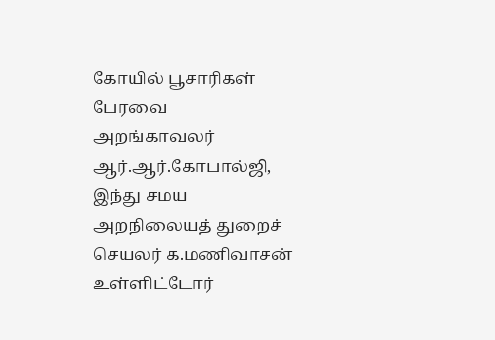கோயில் பூசாரிகள் பேரவை அறங்காவலர் ஆர்.ஆர்.கோபால்ஜி, இந்து சமய அறநிலையத் துறைச் செயலர் க.மணிவாசன் உள்ளிட்டோர்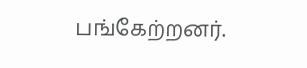பங்கேற்றனர்.